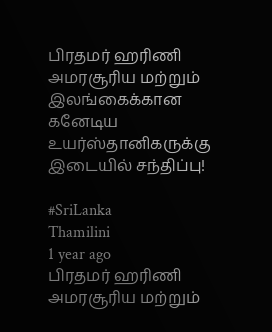பிரதமர் ஹரிணி அமரசூரிய மற்றும் இலங்கைக்கான கனேடிய உயர்ஸ்தானிகருக்கு இடையில் சந்திப்பு!

#SriLanka
Thamilini
1 year ago
பிரதமர் ஹரிணி அமரசூரிய மற்றும்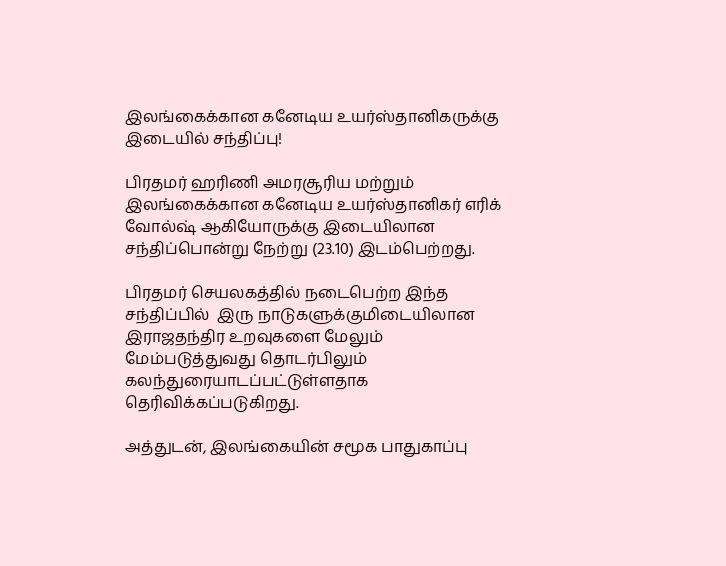இலங்கைக்கான கனேடிய உயர்ஸ்தானிகருக்கு இடையில் சந்திப்பு!

பிரதமர் ஹரிணி அமரசூரிய மற்றும் இலங்கைக்கான கனேடிய உயர்ஸ்தானிகர் எரிக் வோல்ஷ் ஆகியோருக்கு இடையிலான சந்திப்பொன்று நேற்று (23.10) இடம்பெற்றது.

பிரதமர் செயலகத்தில் நடைபெற்ற இந்த சந்திப்பில்  இரு நாடுகளுக்குமிடையிலான இராஜதந்திர உறவுகளை மேலும் மேம்படுத்துவது தொடர்பிலும் கலந்துரையாடப்பட்டுள்ளதாக தெரிவிக்கப்படுகிறது.

அத்துடன், இலங்கையின் சமூக பாதுகாப்பு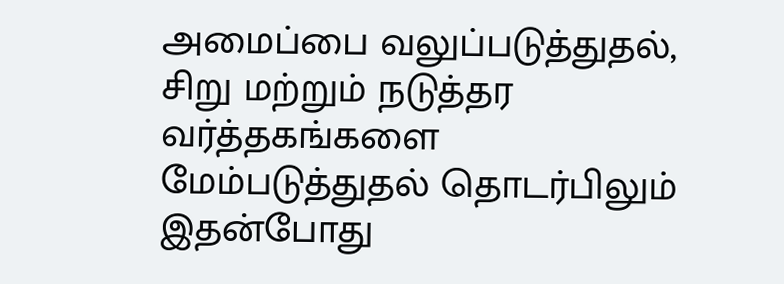அமைப்பை வலுப்படுத்துதல், சிறு மற்றும் நடுத்தர வர்த்தகங்களை மேம்படுத்துதல் தொடர்பிலும் இதன்போது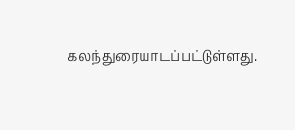கலந்துரையாடப்பட்டுள்ளது.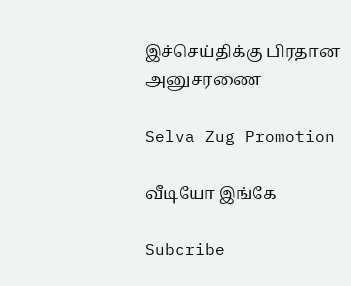இச்செய்திக்கு பிரதான அனுசரணை

Selva Zug Promotion

வீடியோ இங்கே

Subcribe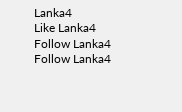Lanka4
Like Lanka4
Follow Lanka4
Follow Lanka4